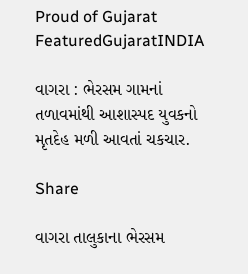Proud of Gujarat
FeaturedGujaratINDIA

વાગરા : ભેરસમ ગામનાં તળાવમાંથી આશાસ્પદ યુવકનો મૃતદેહ મળી આવતાં ચકચાર.

Share

વાગરા તાલુકાના ભેરસમ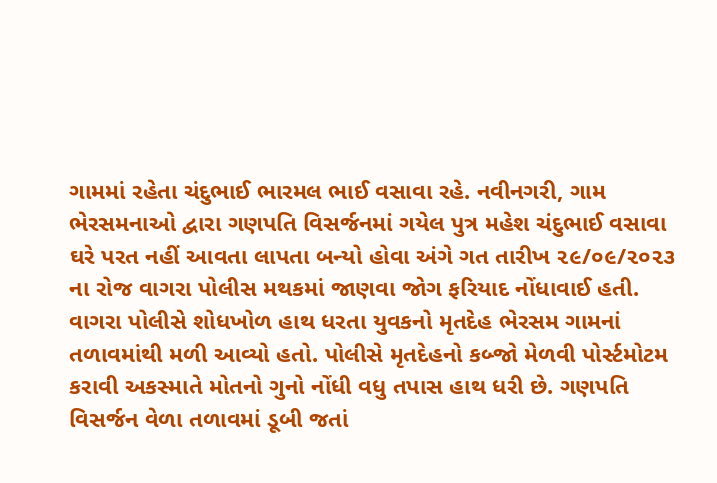ગામમાં રહેતા ચંદુભાઈ ભારમલ ભાઈ વસાવા રહે. નવીનગરી, ગામ ભેરસમનાઓ દ્વારા ગણપતિ વિસર્જનમાં ગયેલ પુત્ર મહેશ ચંદુભાઈ વસાવા ઘરે પરત નહીં આવતા લાપતા બન્યો હોવા અંગે ગત તારીખ ૨૯/૦૯/૨૦૨૩ ના રોજ વાગરા પોલીસ મથકમાં જાણવા જોગ ફરિયાદ નોંધાવાઈ હતી. વાગરા પોલીસે શોધખોળ હાથ ધરતા યુવકનો મૃતદેહ ભેરસમ ગામનાં તળાવમાંથી મળી આવ્યો હતો. પોલીસે મૃતદેહનો કબ્જો મેળવી પોર્સ્ટમોટમ કરાવી અકસ્માતે મોતનો ગુનો નોંધી વધુ તપાસ હાથ ધરી છે. ગણપતિ વિસર્જન વેળા તળાવમાં ડૂબી જતાં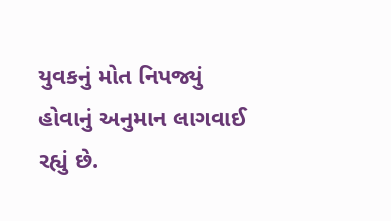યુવકનું મોત નિપજ્યું હોવાનું અનુમાન લાગવાઈ રહ્યું છે.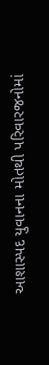આશાસ્પદ યુવાનના મોતથી પરિવારજનોમાં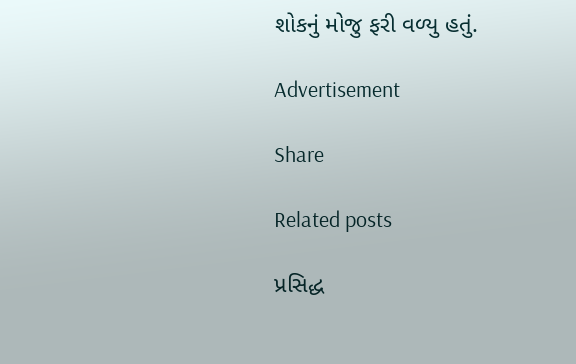શોકનું મોજુ ફરી વળ્યુ હતું.

Advertisement

Share

Related posts

પ્રસિદ્ધ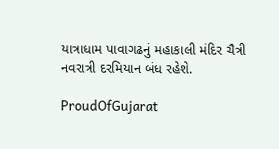યાત્રાધામ પાવાગઢનું મહાકાલી મંદિર ચૈત્રી નવરાત્રી દરમિયાન બંધ રહેશે.

ProudOfGujarat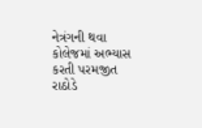નેત્રંગની થવા કોલેજમાં અભ્યાસ કરતી પરમજીત રાઠોડે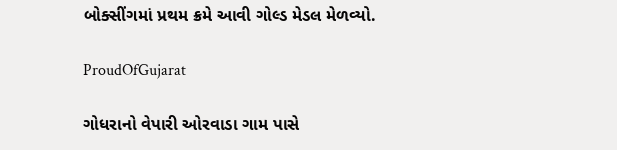બોક્સીંગમાં પ્રથમ ક્રમે આવી ગોલ્ડ મેડલ મેળવ્યો.

ProudOfGujarat

ગોધરાનો વેપારી ઓરવાડા ગામ પાસે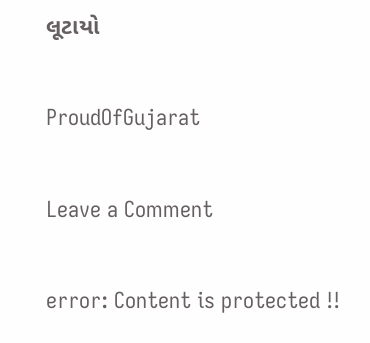લૂટાયો

ProudOfGujarat

Leave a Comment

error: Content is protected !!